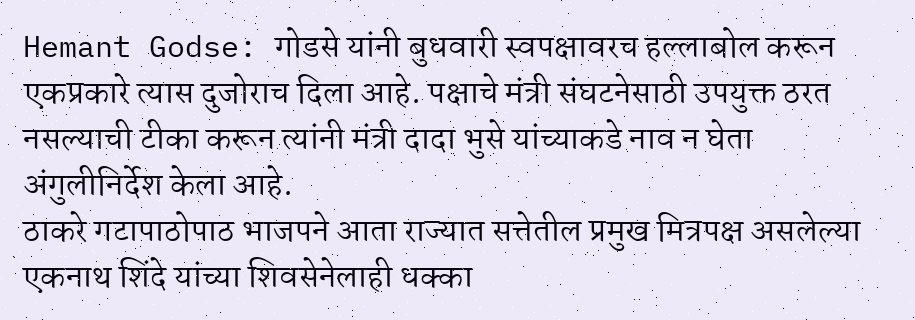Hemant Godse: गोडसे यांनी बुधवारी स्वपक्षावरच हल्लाबोल करून एकप्रकारे त्यास दुजोराच दिला आहे. पक्षाचे मंत्री संघटनेसाठी उपयुक्त ठरत नसल्याची टीका करून त्यांनी मंत्री दादा भुसे यांच्याकडे नाव न घेता अंगुलीनिर्देश केला आहे.
ठाकरे गटापाठोपाठ भाजपने आता राज्यात सत्तेतील प्रमुख मित्रपक्ष असलेल्या एकनाथ शिंदे यांच्या शिवसेनेलाही धक्का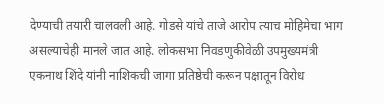देण्याची तयारी चालवली आहे. गोडसे यांचे ताजे आरोप त्याच मोहिमेचा भाग असल्याचेही मानले जात आहे. लोकसभा निवडणुकीवेळी उपमुख्यमंत्री एकनाथ शिंदे यांनी नाशिकची जागा प्रतिष्ठेची करून पक्षातून विरोध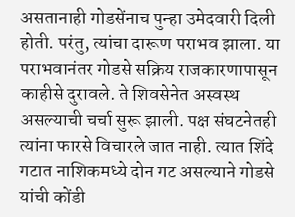असतानाही गोडसेंनाच पुन्हा उमेदवारी दिली होती. परंतु, त्यांचा दारूण पराभव झाला. या पराभवानंतर गोडसे सक्रिय राजकारणापासून काहीसे दुरावले. ते शिवसेनेत अस्वस्थ असल्याची चर्चा सुरू झाली. पक्ष संघटनेतही त्यांना फारसे विचारले जात नाही. त्यात शिंदे गटात नाशिकमध्ये दोन गट असल्याने गोडसे यांची कोंडी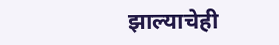झाल्याचेही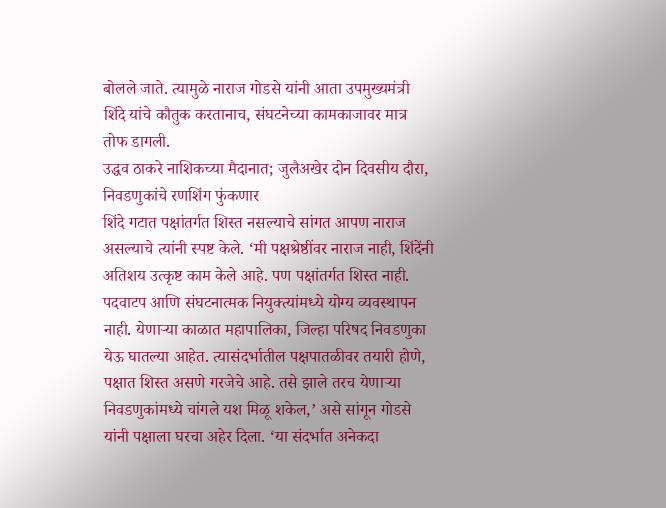बोलले जाते. त्यामुळे नाराज गोडसे यांनी आता उपमुख्यमंत्री शिंदे यांचे कौतुक करतानाच, संघटनेच्या कामकाजावर मात्र तोफ डागली.
उद्धव ठाकरे नाशिकच्या मैदानात; जुलैअखेर दोन दिवसीय दौरा, निवडणुकांचे रणशिंग फुंकणार
शिंदे गटात पक्षांतर्गत शिस्त नसल्याचे सांगत आपण नाराज असल्याचे त्यांनी स्पष्ट केले. ‘मी पक्षश्रेष्ठींवर नाराज नाही, शिंदेंनी अतिशय उत्कृष्ट काम केले आहे. पण पक्षांतर्गत शिस्त नाही. पदवाटप आणि संघटनात्मक नियुक्त्यांमध्ये योग्य व्यवस्थापन नाही. येणाऱ्या काळात महापालिका, जिल्हा परिषद निवडणुका येऊ घातल्या आहेत. त्यासंदर्भातील पक्षपातळीवर तयारी होणे, पक्षात शिस्त असणे गरजेचे आहे. तसे झाले तरच येणाऱ्या निवडणुकांमध्ये चांगले यश मिळू शकेल,’ असे सांगून गोडसे यांनी पक्षाला घरचा अहेर दिला. ‘या संदर्भात अनेकदा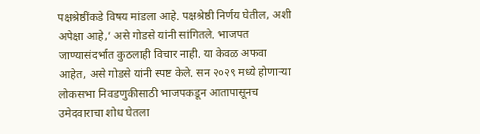पक्षश्रेष्ठींकडे विषय मांडला आहे. पक्षश्रेष्ठी निर्णय घेतील, अशी अपेक्षा आहे,’ असे गोडसे यांनी सांगितले. भाजपत जाण्यासंदर्भात कुठलाही विचार नाही. या केवळ अफवा आहेत, असे गोडसे यांनी स्पष्ट केले. सन २०२९ मध्ये होणाऱ्या लोकसभा निवडणुकीसाठी भाजपकडून आतापासूनच उमेदवाराचा शोध घेतला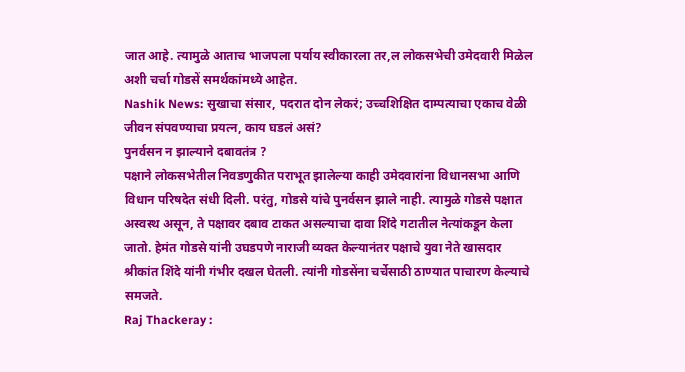जात आहे. त्यामुळे आताच भाजपला पर्याय स्वीकारला तर,ल लोकसभेची उमेदवारी मिळेल अशी चर्चा गोडसें समर्थकांमध्ये आहेत.
Nashik News: सुखाचा संसार, पदरात दोन लेकरं; उच्चशिक्षित दाम्पत्याचा एकाच वेळी जीवन संपवण्याचा प्रयत्न, काय घडलं असं?
पुनर्वसन न झाल्याने दबावतंत्र ?
पक्षाने लोकसभेतील निवडणुकीत पराभूत झालेल्या काही उमेदवारांना विधानसभा आणि विधान परिषदेत संधी दिली. परंतु, गोडसे यांचे पुनर्वसन झाले नाही. त्यामुळे गोडसे पक्षात अस्वस्थ असून, ते पक्षावर दबाव टाकत असल्याचा दावा शिंदे गटातील नेत्यांकडून केला जातो. हेमंत गोडसे यांनी उघडपणे नाराजी व्यक्त केल्यानंतर पक्षाचे युवा नेते खासदार श्रीकांत शिंदे यांनी गंभीर दखल घेतली. त्यांनी गोडसेंना चर्चेसाठी ठाण्यात पाचारण केल्याचे समजते.
Raj Thackeray :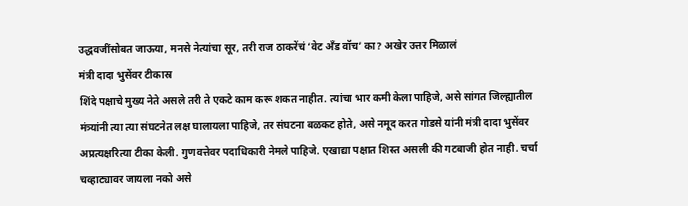उद्धवजींसोबत जाऊया, मनसे नेत्यांचा सूर, तरी राज ठाकरेंचं ‘वेट अँड वॉच’ का? अखेर उत्तर मिळालं
मंत्री दादा भुसेंवर टीकास्र
शिंदे पक्षाचे मुख्य नेते असले तरी ते एकटे काम करू शकत नाहीत. त्यांचा भार कमी केला पाहिजे, असे सांगत जिल्ह्यातील मंत्र्यांनी त्या त्या संघटनेत लक्ष घालायला पाहिजे, तर संघटना बळकट होते, असे नमूद करत गोडसे यांनी मंत्री दादा भुसेंवर अप्रत्यक्षरित्या टीका केली. गुणवत्तेवर पदाधिकारी नेमले पाहिजे. एखाद्या पक्षात शिस्त असली की गटबाजी होत नाही. चर्चा चव्हाट्यावर जायला नको असे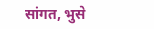सांगत, भुसे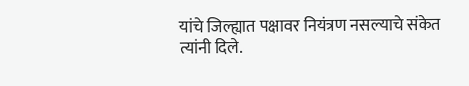यांचे जिल्ह्यात पक्षावर नियंत्रण नसल्याचे संकेत त्यांनी दिले.